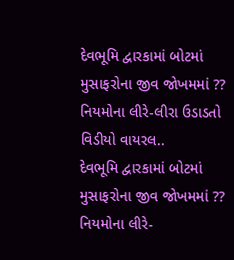દેવભૂમિ દ્વારકામાં બોટમાં મુસાફરોના જીવ જોખમમાં ?? નિયમોના લીરે-લીરા ઉડાડતો વિડીયો વાયરલ..
દેવભૂમિ દ્વારકામાં બોટમાં મુસાફરોના જીવ જોખમમાં ?? નિયમોના લીરે-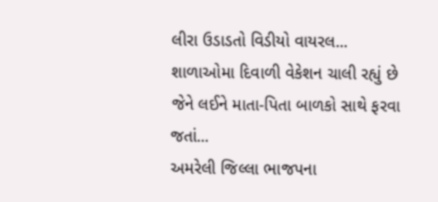લીરા ઉડાડતો વિડીયો વાયરલ...
શાળાઓમા દિવાળી વેકેશન ચાલી રહ્યું છે જેને લઈને માતા-પિતા બાળકો સાથે ફરવા જતાં...
અમરેલી જિલ્લા ભાજપના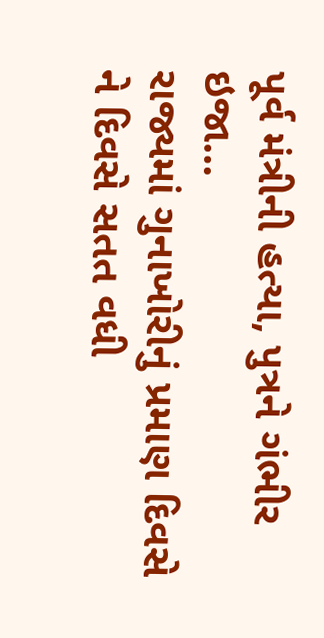પૂર્વ મંત્રીની હત્યા, પુત્રને ગંભીર ઇજા…
રાજ્યમાં ગુનાખોરીનું પ્રમાણ દિવસે ને દિવસે સતત વધી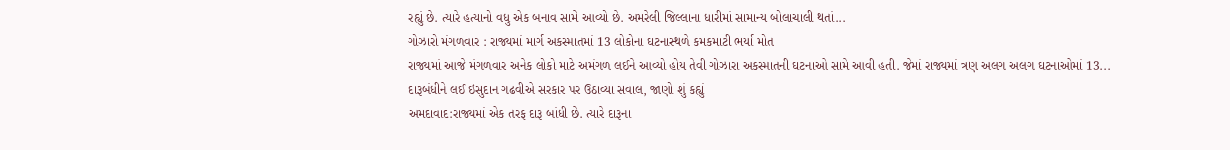રહ્યું છે. ત્યારે હત્યાનો વધુ એક બનાવ સામે આવ્યો છે. અમરેલી જિલ્લાના ધારીમાં સામાન્ય બોલાચાલી થતાં...
ગોઝારો મંગળવાર : રાજ્યમાં માર્ગ અકસ્માતમાં 13 લોકોના ઘટનાસ્થળે કમકમાટી ભર્યા મોત
રાજ્યમાં આજે મંગળવાર અનેક લોકો માટે અમંગળ લઈને આવ્યો હોય તેવી ગોઝારા અકસ્માતની ઘટનાઓ સામે આવી હતી. જેમાં રાજ્યમાં ત્રણ અલગ અલગ ઘટનાઓમાં 13...
દારૂબંધીને લઈ ઇસુદાન ગઢવીએ સરકાર પર ઉઠાવ્યા સવાલ, જાણો શું કહ્યું
અમદાવાદ:રાજ્યમાં એક તરફ દારૂ બાંધી છે. ત્યારે દારૂના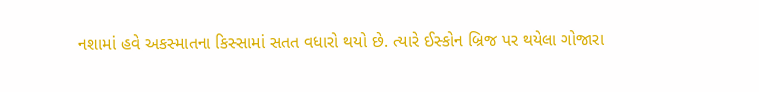નશામાં હવે અકસ્માતના કિસ્સામાં સતત વધારો થયો છે. ત્યારે ઈસ્કોન બ્રિજ પર થયેલા ગોજારા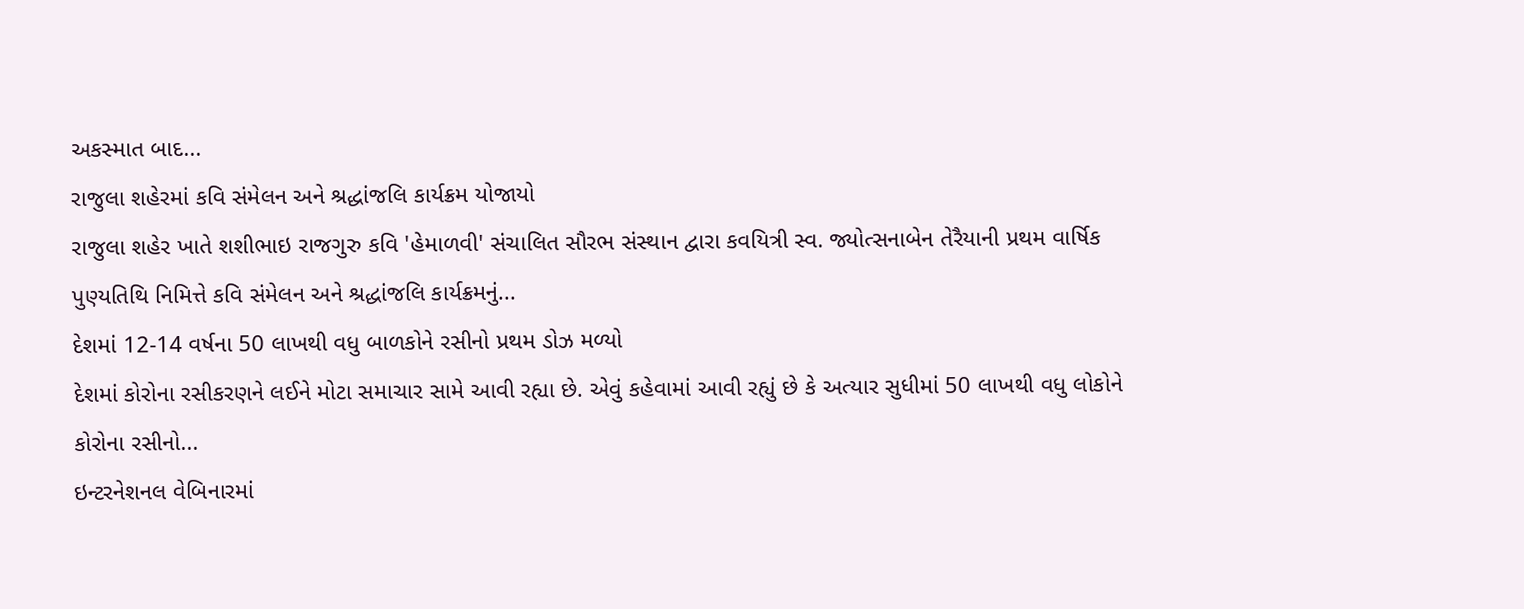અકસ્માત બાદ...
રાજુલા શહેરમાં કવિ સંમેલન અને શ્રદ્ધાંજલિ કાર્યક્રમ યોજાયો
રાજુલા શહેર ખાતે શશીભાઇ રાજગુરુ કવિ 'હેમાળવી' સંચાલિત સૌરભ સંસ્થાન દ્વારા કવયિત્રી સ્વ. જ્યોત્સનાબેન તેરૈયાની પ્રથમ વાર્ષિક પુણ્યતિથિ નિમિત્તે કવિ સંમેલન અને શ્રદ્ધાંજલિ કાર્યક્રમનું...
દેશમાં 12-14 વર્ષના 50 લાખથી વધુ બાળકોને રસીનો પ્રથમ ડોઝ મળ્યો
દેશમાં કોરોના રસીકરણને લઈને મોટા સમાચાર સામે આવી રહ્યા છે. એવું કહેવામાં આવી રહ્યું છે કે અત્યાર સુધીમાં 50 લાખથી વધુ લોકોને કોરોના રસીનો...
ઇન્ટરનેશનલ વેબિનારમાં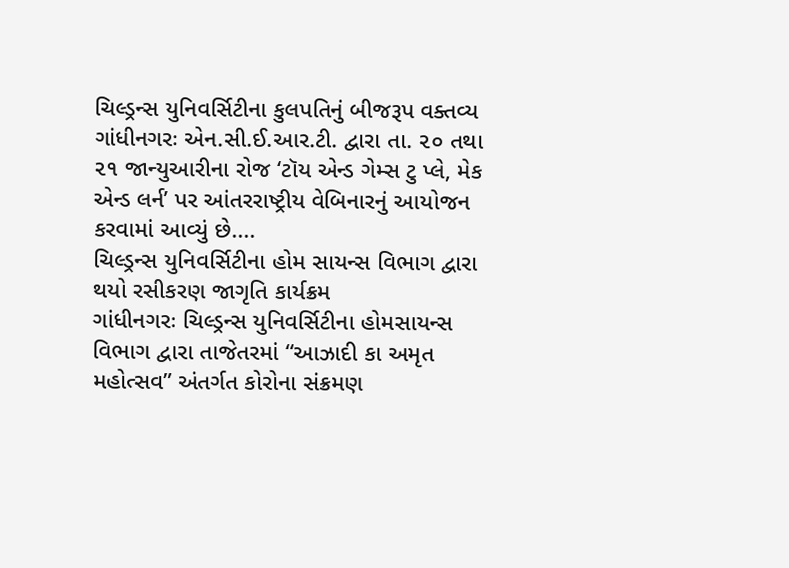ચિલ્ડ્રન્સ યુનિવર્સિટીના કુલપતિનું બીજરૂપ વક્તવ્ય
ગાંધીનગરઃ એન.સી.ઈ.આર.ટી. દ્વારા તા. ૨૦ તથા ૨૧ જાન્યુઆરીના રોજ ‘ટૉય એન્ડ ગેમ્સ ટુ પ્લે, મેક એન્ડ લર્ન’ પર આંતરરાષ્ટ્રીય વેબિનારનું આયોજન કરવામાં આવ્યું છે....
ચિલ્ડ્રન્સ યુનિવર્સિટીના હોમ સાયન્સ વિભાગ દ્વારા થયો રસીકરણ જાગૃતિ કાર્યક્રમ
ગાંધીનગરઃ ચિલ્ડ્રન્સ યુનિવર્સિટીના હોમસાયન્સ વિભાગ દ્વારા તાજેતરમાં “આઝાદી કા અમૃત મહોત્સવ” અંતર્ગત કોરોના સંક્રમણ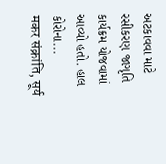અટકાવવા માટે રસીકરણ જાગૃતિ કાર્યક્રમ યોજવામાં આવ્યો હતો. હાલ કોરોના...
मकर संक्रांति, सूर्य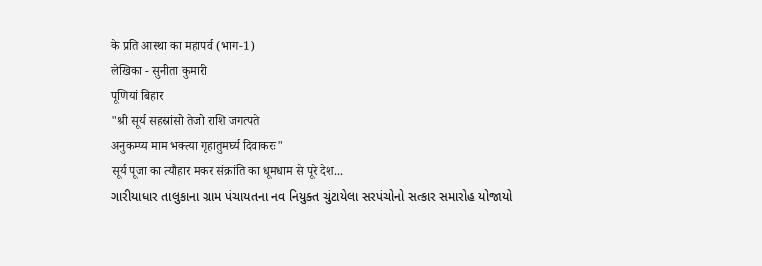के प्रति आस्था का महापर्व (भाग-1)
लेखिका - सुनीता कुमारी
पूणियां बिहार
"श्री सूर्य सहस्रांसो तेजो राशि जगत्पते
अनुकम्प्य माम भक्त्या गृहातुमर्घ्य दिवाकरः"
सूर्य पूजा का त्यौहार मकर संक्रांति का धूमधाम से पूरे देश...
ગારીયાધાર તાલુકાના ગ્રામ પંચાયતના નવ નિયુક્ત ચુંટાયેલા સરપંચોનો સત્કાર સમારોહ યોજાયો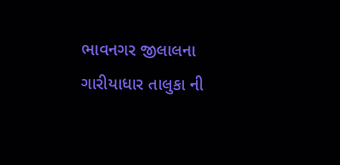ભાવનગર જીલાલના ગારીયાધાર તાલુકા ની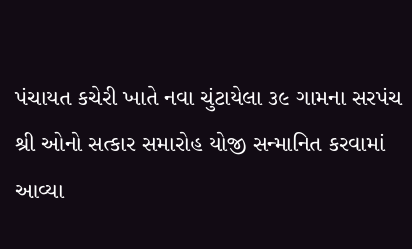પંચાયત કચેરી ખાતે નવા ચુંટાયેલા ૩૯ ગામના સરપંચ શ્રી ઓનો સત્કાર સમારોહ યોજી સન્માનિત કરવામાં આવ્યા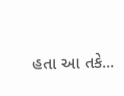હતા આ તકે...